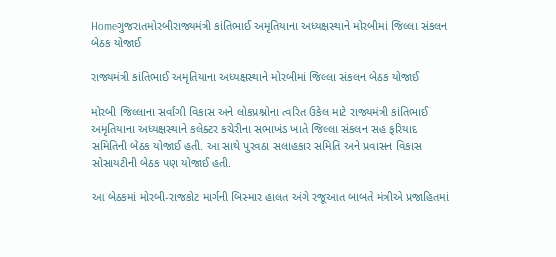Homeગુજરાતમોરબીરાજ્યમંત્રી કાંતિભાઈ અમૃતિયાના અધ્યક્ષસ્થાને મોરબીમાં જિલ્લા સંકલન બેઠક યોજાઈ

રાજ્યમંત્રી કાંતિભાઈ અમૃતિયાના અધ્યક્ષસ્થાને મોરબીમાં જિલ્લા સંકલન બેઠક યોજાઈ

મોરબી જિલ્લાના સર્વાંગી વિકાસ અને લોકપ્રશ્નોના ત્વરિત ઉકેલ માટે રાજ્યમંત્રી કાંતિભાઈ અમૃતિયાના અધ્યક્ષસ્થાને કલેક્ટર કચેરીના સભાખંડ ખાતે જિલ્લા સંકલન સહ ફરિયાદ સમિતિની બેઠક યોજાઈ હતી. આ સાથે પુરવઠા સલાહકાર સમિતિ અને પ્રવાસન વિકાસ સોસાયટીની બેઠક પણ યોજાઈ હતી.

આ બેઠકમાં મોરબી-રાજકોટ માર્ગની બિસ્માર હાલત અંગે રજૂઆત બાબતે મંત્રીએ પ્રજાહિતમાં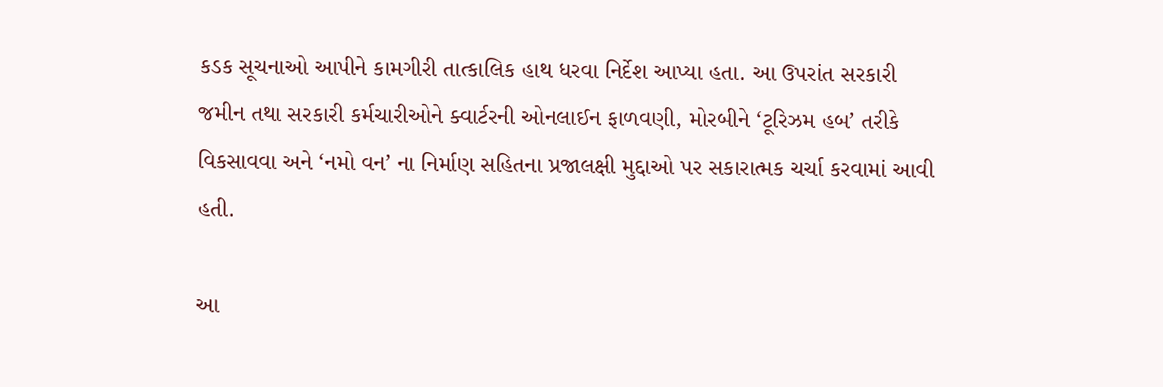કડક સૂચનાઓ આપીને કામગીરી તાત્કાલિક હાથ ધરવા નિર્દેશ આપ્યા હતા. આ ઉપરાંત સરકારી જમીન તથા સરકારી કર્મચારીઓને ક્વાર્ટરની ઓનલાઈન ફાળવણી, મોરબીને ‘ટૂરિઝમ હબ’ તરીકે વિકસાવવા અને ‘નમો વન’ ના નિર્માણ સહિતના પ્રજાલક્ષી મુદ્દાઓ પર સકારાત્મક ચર્ચા કરવામાં આવી હતી.

આ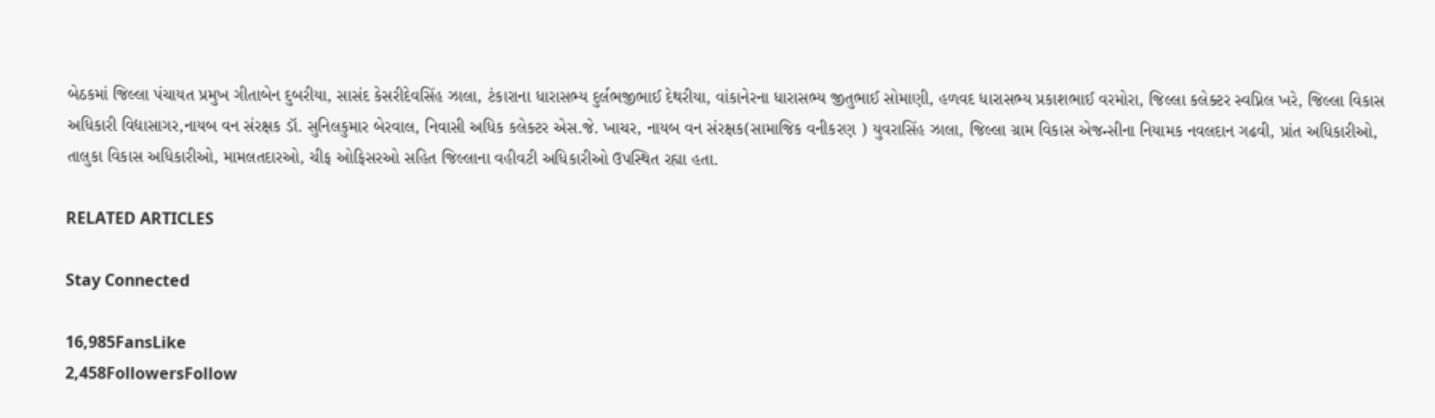બેઠકમાં જિલ્લા પંચાયત પ્રમુખ ગીતાબેન દુબરીયા, સાસંદ કેસરીદેવસિંહ ઝાલા, ટંકારાના ધારાસભ્ય દુર્લભજીભાઈ દેથરીયા, વાંકાનેરના ધારાસભ્ય જીતુભાઈ સોમાણી, હળવદ ધારાસભ્ય પ્રકાશભાઈ વરમોરા, જિલ્લા કલેક્ટર સ્વપ્નિલ ખરે, જિલ્લા વિકાસ અધિકારી વિદ્યાસાગર,નાયબ વન સંરક્ષક ડૉ. સુનિલકુમાર બેરવાલ, નિવાસી અધિક કલેક્ટર એસ.જે. ખાચર, નાયબ વન સંરક્ષક(સામાજિક વનીકરણ ) યુવરાસિંહ ઝાલા, જિલ્લા ગ્રામ વિકાસ એજન્સીના નિયામક નવલદાન ગઢવી, પ્રાંત અધિકારીઓ, તાલુકા વિકાસ અધિકારીઓ, મામલતદારઓ, ચીફ ઓફિસરઓ સહિત જિલ્લાના વહીવટી અધિકારીઓ ઉપસ્થિત રહ્યા હતા.

RELATED ARTICLES

Stay Connected

16,985FansLike
2,458FollowersFollow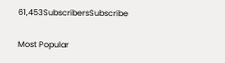61,453SubscribersSubscribe

Most Popular